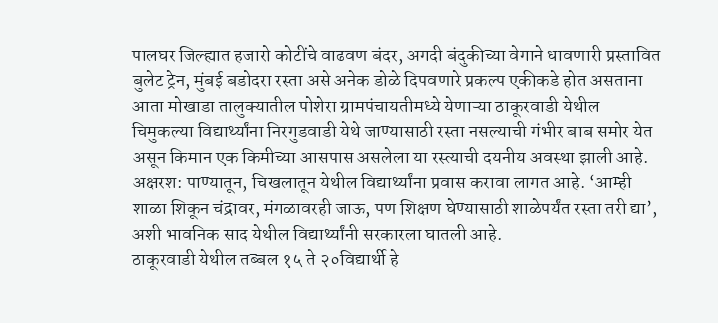पालघर जिल्ह्यात हजारो कोटींचे वाढवण बंदर, अगदी बंदुकीच्या वेगाने धावणारी प्रस्तावित बुलेट ट्रेन, मुंबई बडोदरा रस्ता असे अनेक डोळे दिपवणारे प्रकल्प एकीकडे होत असताना आता मोखाडा तालुक्यातील पोशेरा ग्रामपंचायतीमध्ये येणाऱ्या ठाकूरवाडी येथील चिमुकल्या विद्यार्थ्यांना निरगुडवाडी येथे जाण्यासाठी रस्ता नसल्याची गंभीर बाब समोर येत असून किमान एक किमीच्या आसपास असलेला या रस्त्याची दयनीय अवस्था झाली आहे.
अक्षरश: पाण्यातून, चिखलातून येथील विद्यार्थ्यांना प्रवास करावा लागत आहे. ‘आम्ही शाळा शिकून चंद्रावर, मंगळावरही जाऊ, पण शिक्षण घेण्यासाठी शाळेपर्यंत रस्ता तरी द्या’, अशी भावनिक साद येथील विद्यार्थ्यांनी सरकारला घातली आहे.
ठाकूरवाडी येथील तब्बल १५ ते २०विद्यार्थी हे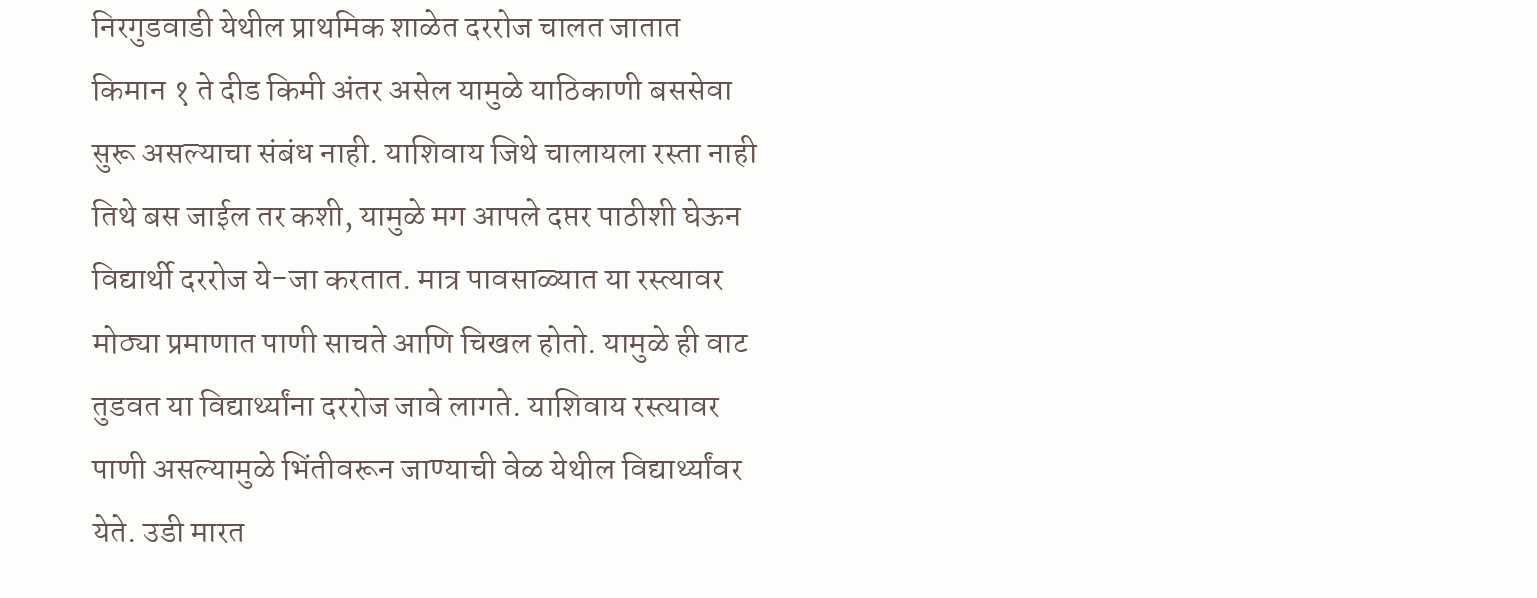निरगुडवाडी येथील प्राथमिक शाळेत दररोज चालत जातात किमान १ ते दीड किमी अंतर असेल यामुळे याठिकाणी बससेवा सुरू असल्याचा संबंध नाही. याशिवाय जिथे चालायला रस्ता नाही तिथे बस जाईल तर कशी, यामुळे मग आपले दप्तर पाठीशी घेऊन विद्यार्थी दररोज ये-जा करतात. मात्र पावसाळ्यात या रस्त्यावर मोठ्या प्रमाणात पाणी साचते आणि चिखल होतो. यामुळे ही वाट तुडवत या विद्यार्थ्यांना दररोज जावे लागते. याशिवाय रस्त्यावर पाणी असल्यामुळे भिंतीवरून जाण्याची वेळ येथील विद्यार्थ्यांवर येते. उडी मारत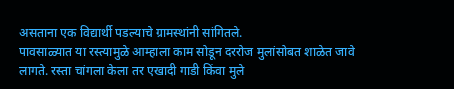असताना एक विद्यार्थी पडल्याचे ग्रामस्थांनी सांगितले.
पावसाळ्यात या रस्त्यामुळे आम्हाला काम सोडून दररोज मुलांसोबत शाळेत जावे लागते. रस्ता चांगला केला तर एखादी गाडी किंवा मुले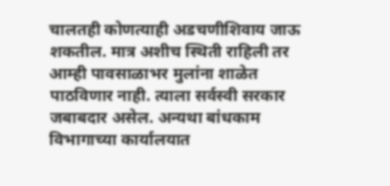चालतही कोणत्याही अडचणीशिवाय जाऊ शकतील. मात्र अशीच स्थिती राहिली तर आम्ही पावसाळाभर मुलांना शाळेत पाठविणार नाही. त्याला सर्वस्वी सरकार जबाबदार असेल. अन्यथा बांधकाम विभागाच्या कार्यालयात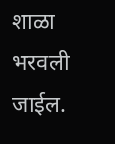शाळा भरवली जाईल.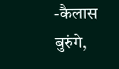-कैलास बुरुंगे,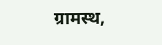ग्रामस्थ,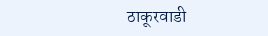ठाकूरवाडी